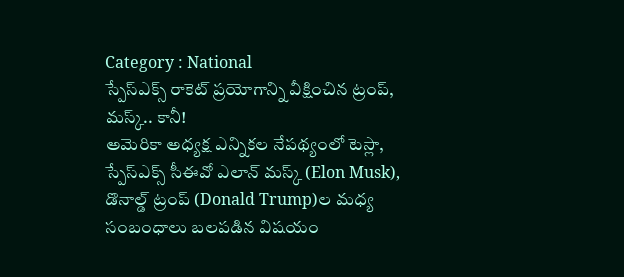Category : National
స్పేస్ఎక్స్ రాకెట్ ప్రయోగాన్ని వీక్షించిన ట్రంప్, మస్క్.. కానీ!
అమెరికా అధ్యక్ష ఎన్నికల నేపథ్యంలో టెస్లా, స్పేస్ఎక్స్ సీఈవో ఎలాన్ మస్క్ (Elon Musk), డొనాల్డ్ ట్రంప్ (Donald Trump)ల మధ్య సంబంధాలు బలపడిన విషయం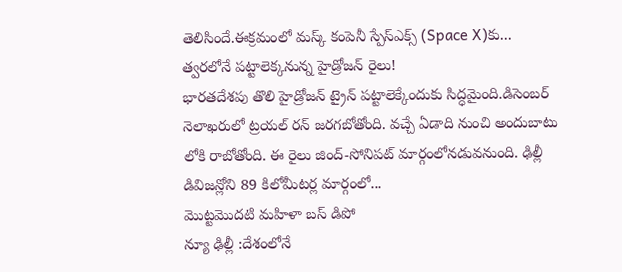తెలిసిందే.ఈక్రమంలో మస్క్ కంపెనీ స్పేస్ఎక్స్ (Space X)కు...
త్వరలోనే పట్టాలెక్కనున్న హైడ్రోజన్ రైలు!
భారతదేశపు తొలి హైడ్రోజన్ ట్రైన్ పట్టాలెక్కేందుకు సిద్ధమైంది.డిసెంబర్ నెలాఖరులో ట్రయల్ రన్ జరగబోతోంది. వచ్చే ఏడాది నుంచి అందుబాటు లోకి రాబోతోంది. ఈ రైలు జింద్-సోనిపట్ మార్గంలోనడువనుంది. ఢిల్లీ డివిజన్లోని 89 కిలోమీటర్ల మార్గంలో...
మొట్టమొదటి మహిళా బస్ డిపో
న్యూ ఢిల్లీ :దేశంలోనే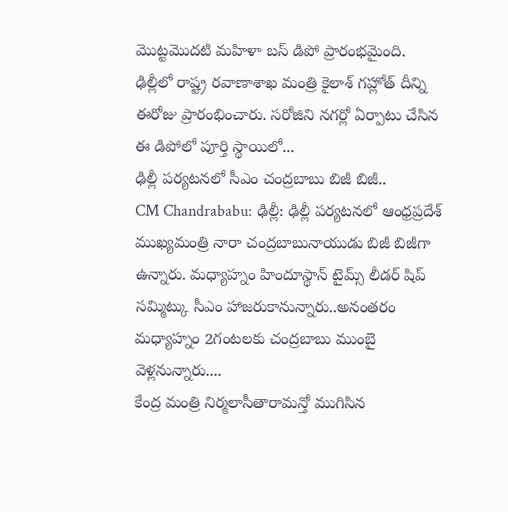మొట్టమొదటి మహిళా బస్ డిపో ప్రారంభమైంది. ఢిల్లీలో రాష్ట్ర రవాణాశాఖ మంత్రి కైలాశ్ గహ్లోత్ దీన్ని ఈరోజు ప్రారంభించారు. సరోజిని నగర్లో ఏర్పాటు చేసిన ఈ డిపోలో పూర్తి స్థాయిలో...
ఢిల్లీ పర్యటనలో సీఎం చంద్రబాబు బిజీ బిజీ..
CM Chandrababu: ఢిల్లీ: ఢిల్లీ పర్యటనలో ఆంధ్రప్రదేశ్ ముఖ్యమంత్రి నారా చంద్రబాబునాయుడు బిజీ బిజీగా ఉన్నారు. మధ్యాహ్నం హిందూస్థాన్ టైమ్స్ లీడర్ షిప్ సమ్మిట్కు సీఎం హాజరుకానున్నారు..అనంతరం మధ్యాహ్నం 2గంటలకు చంద్రబాబు ముంబై వెళ్లనున్నారు....
కేంద్ర మంత్రి నిర్మలాసీతారామన్తో ముగిసిన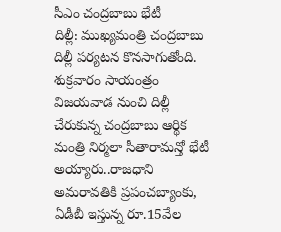సీఎం చంద్రబాబు భేటీ
దిల్లీ: ముఖ్యమంత్రి చంద్రబాబు దిల్లీ పర్యటన కొనసాగుతోంది. శుక్రవారం సాయంత్రం విజయవాడ నుంచి దిల్లీ చేరుకున్న చంద్రబాబు ఆర్థిక మంత్రి నిర్మలా సీతారామన్తో భేటీ అయ్యారు..రాజధాని అమరావతికి ప్రపంచబ్యాంకు, ఏడీబీ ఇస్తున్న రూ.15వేల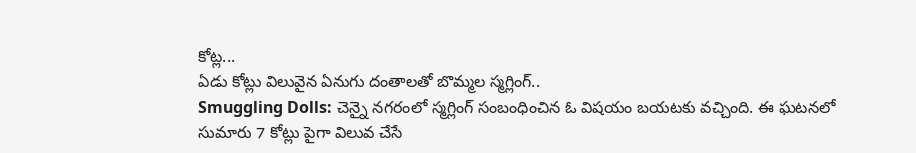కోట్ల...
ఏడు కోట్లు విలువైన ఏనుగు దంతాలతో బొమ్మల స్మగ్లింగ్..
Smuggling Dolls: చెన్నై నగరంలో స్మగ్లింగ్ సంబంధించిన ఓ విషయం బయటకు వచ్చింది. ఈ ఘటనలో సుమారు 7 కోట్లు పైగా విలువ చేసే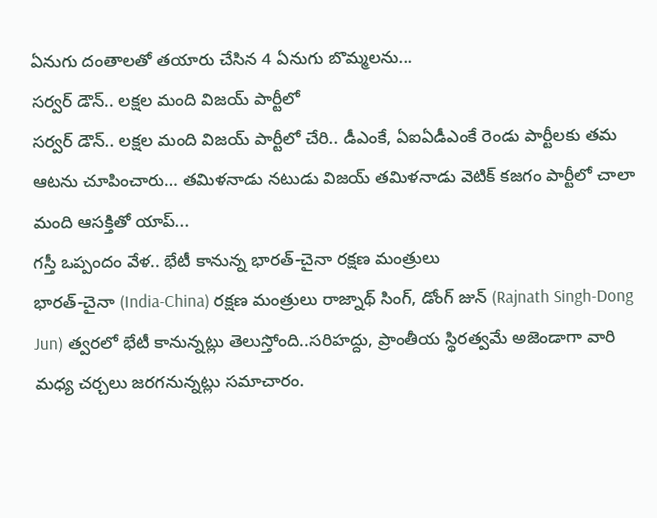ఏనుగు దంతాలతో తయారు చేసిన 4 ఏనుగు బొమ్మలను...
సర్వర్ డౌన్.. లక్షల మంది విజయ్ పార్టీలో
సర్వర్ డౌన్.. లక్షల మంది విజయ్ పార్టీలో చేరి.. డీఎంకే, ఏఐఏడీఎంకే రెండు పార్టీలకు తమ ఆటను చూపించారు… తమిళనాడు నటుడు విజయ్ తమిళనాడు వెటిక్ కజగం పార్టీలో చాలా మంది ఆసక్తితో యాప్...
గస్తీ ఒప్పందం వేళ.. భేటీ కానున్న భారత్-చైనా రక్షణ మంత్రులు
భారత్-చైనా (India-China) రక్షణ మంత్రులు రాజ్నాథ్ సింగ్, డోంగ్ జున్ (Rajnath Singh-Dong Jun) త్వరలో భేటీ కానున్నట్లు తెలుస్తోంది..సరిహద్దు, ప్రాంతీయ స్థిరత్వమే అజెండాగా వారి మధ్య చర్చలు జరగనున్నట్లు సమాచారం.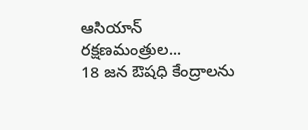ఆసియాన్ రక్షణమంత్రుల...
18 జన ఔషధి కేంద్రాలను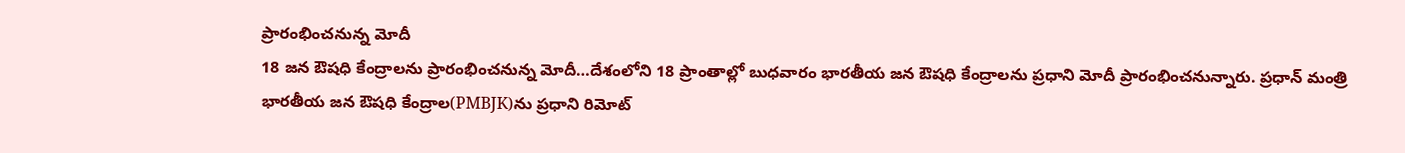ప్రారంభించనున్న మోదీ
18 జన ఔషధి కేంద్రాలను ప్రారంభించనున్న మోదీ…దేశంలోని 18 ప్రాంతాల్లో బుధవారం భారతీయ జన ఔషధి కేంద్రాలను ప్రధాని మోదీ ప్రారంభించనున్నారు. ప్రధాన్ మంత్రి భారతీయ జన ఔషధి కేంద్రాల(PMBJK)ను ప్రధాని రిమోట్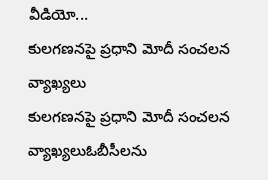వీడియో...
కులగణనపై ప్రధాని మోదీ సంచలన వ్యాఖ్యలు
కులగణనపై ప్రధాని మోదీ సంచలన వ్యాఖ్యలుఓబీసీలను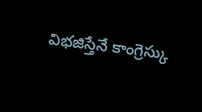విభజిస్తేనే కాంగ్రెస్కు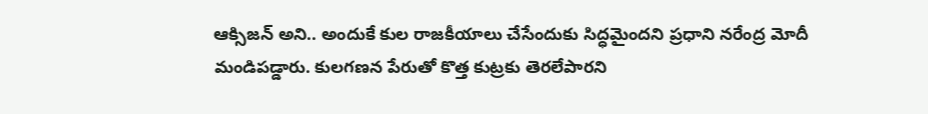ఆక్సిజన్ అని.. అందుకే కుల రాజకీయాలు చేసేందుకు సిద్ధమైందని ప్రధాని నరేంద్ర మోదీ మండిపడ్డారు. కులగణన పేరుతో కొత్త కుట్రకు తెరలేపారని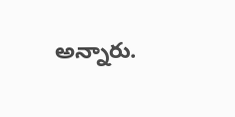అన్నారు.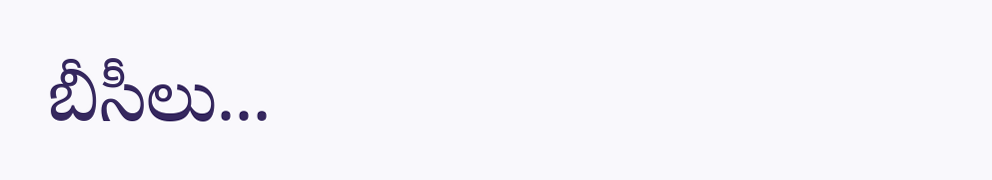బీసీలు...